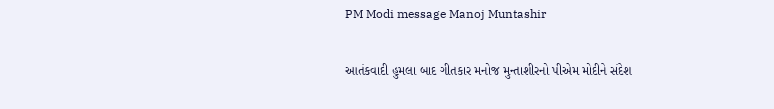PM Modi message Manoj Muntashir

આતંકવાદી હુમલા બાદ ગીતકાર મનોજ મુન્તાશીરનો પીએમ મોદીને સંદેશ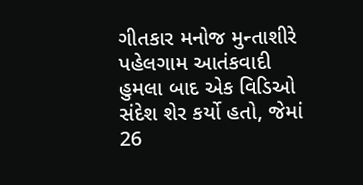ગીતકાર મનોજ મુન્તાશીરે પહેલગામ આતંકવાદી હુમલા બાદ એક વિડિઓ સંદેશ શેર કર્યો હતો, જેમાં 26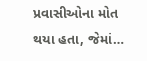પ્રવાસીઓના મોત થયા હતા, જેમાં…